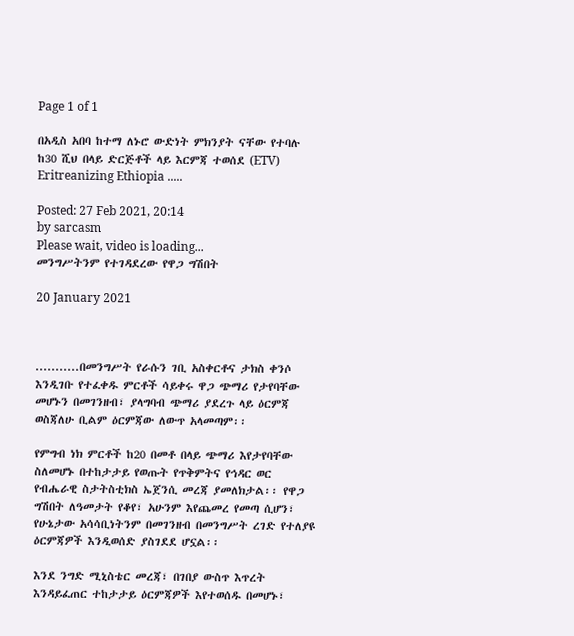Page 1 of 1

በአዲስ አበባ ከተማ ለኑሮ ውድነት ምክንያት ናቸው የተባሉ ከ30 ሺህ በላይ ድርጅቶች ላይ እርምጃ ተወሰደ (ETV) Eritreanizing Ethiopia .....

Posted: 27 Feb 2021, 20:14
by sarcasm
Please wait, video is loading...
መንግሥትንም የተገዳደረው የዋጋ ግሽበት

20 January 2021



...........በመንግሥት የራሱን ገቢ አስቀርቶና ታክስ ቀንሶ እንዲገቡ የተፈቀዱ ምርቶች ሳይቀሩ ዋጋ ጭማሪ የታየባቸው መሆኑን በመገንዘብ፣ ያላግባብ ጭማሪ ያደረጉ ላይ ዕርምጃ ወስጃለሁ ቢልም ዕርምጃው ለውጥ አላመጣም፡፡

የምግብ ነክ ምርቶች ከ20 በመቶ በላይ ጭማሪ እየታየባቸው ስለመሆኑ በተከታታይ የወጡት የጥቅምትና የኅዳር ወር የብሔራዊ ስታትስቲክስ ኤጀንሲ መረጃ ያመለክታል፡፡ የዋጋ ግሽበት ለዓመታት የቆየ፣ አሁንም እየጨመረ የመጣ ሲሆን፣ የሁኔታው አሳሳቢነትንም በመገንዘብ በመንግሥት ረገድ የተለያዩ ዕርምጃዎች እንዲወሰድ ያስገደደ ሆኗል፡፡

እንደ ንግድ ሚኒስቴር መረጃ፣ በገበያ ውስጥ እጥረት እንዳይፈጠር ተከታታይ ዕርምጃዎች እየተወሰዱ በመሆኑ፣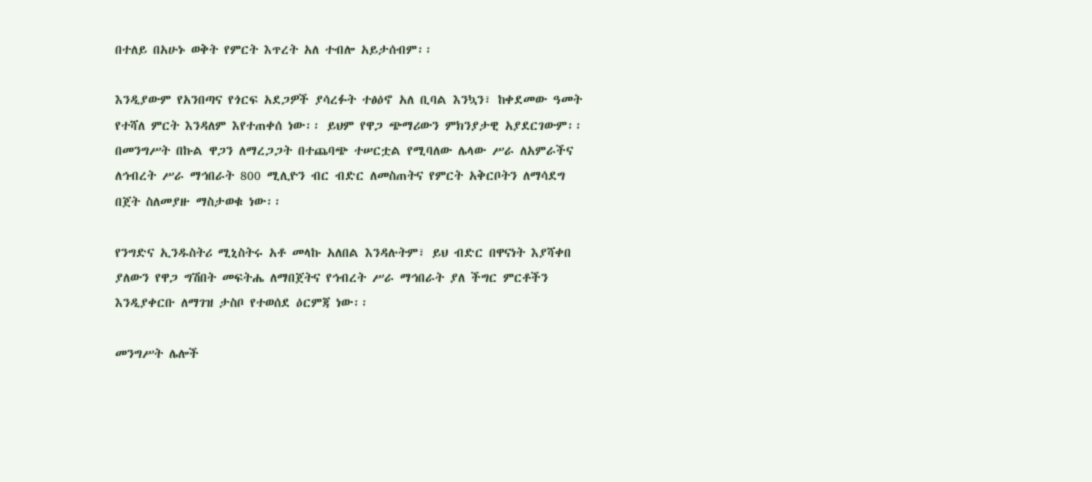በተለይ በአሁኑ ወቅት የምርት እጥረት አለ ተብሎ አይታሰብም፡፡

እንዲያውም የአንበጣና የጎርፍ አደጋዎች ያሳረፉት ተፅዕኖ አለ ቢባል እንኳን፣ ከቀደመው ዓመት የተሻለ ምርት እንዳለም እየተጠቀሰ ነው፡፡ ይህም የዋጋ ጭማሪውን ምክንያታዊ አያደርገውም፡፡ በመንግሥት በኩል ዋጋን ለማረጋጋት በተጨባጭ ተሠርቷል የሚባለው ሌላው ሥራ ለአምራችና ለኅብረት ሥራ ማኅበራት 800 ሚሊዮን ብር ብድር ለመስጠትና የምርት አቅርቦትን ለማሳደግ በጀት ስለመያዙ ማስታወቁ ነው፡፡

የንግድና ኢንዱስትሪ ሚኒስትሩ አቶ መላኩ አለበል እንዳሉትም፣ ይህ ብድር በዋናነት እያሻቀበ ያለውን የዋጋ ግሽበት መፍትሔ ለማበጀትና የኅብረት ሥራ ማኅበራት ያለ ችግር ምርቶችን እንዲያቀርቡ ለማገዝ ታስቦ የተወሰደ ዕርምጃ ነው፡፡

መንግሥት ሌሎች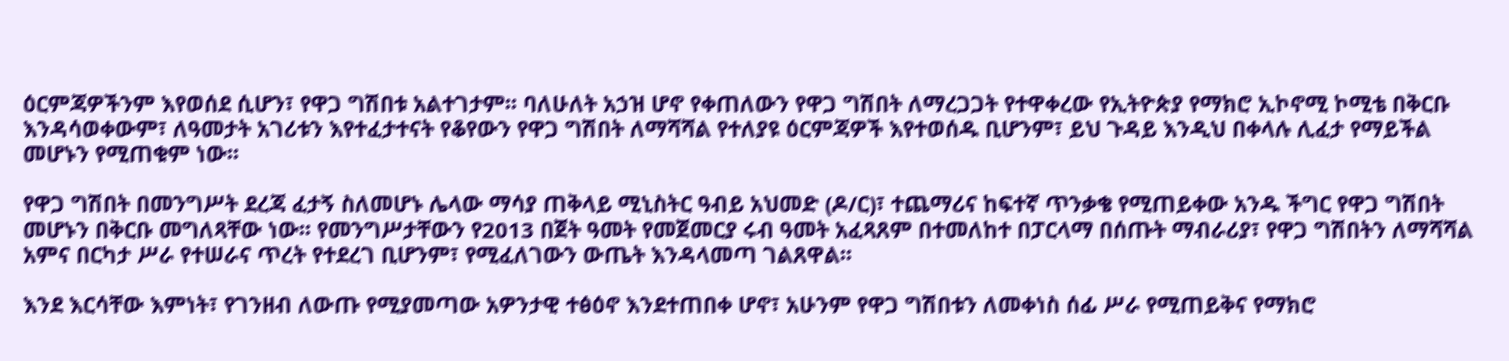ዕርምጃዎችንም እየወሰደ ሲሆን፣ የዋጋ ግሽበቱ አልተገታም፡፡ ባለሁለት አኃዝ ሆኖ የቀጠለውን የዋጋ ግሽበት ለማረጋጋት የተዋቀረው የኢትዮጵያ የማክሮ ኢኮኖሚ ኮሚቴ በቅርቡ እንዳሳወቀውም፣ ለዓመታት አገሪቱን እየተፈታተናት የቆየውን የዋጋ ግሽበት ለማሻሻል የተለያዩ ዕርምጃዎች እየተወሰዱ ቢሆንም፣ ይህ ጉዳይ እንዲህ በቀላሉ ሊፈታ የማይችል መሆኑን የሚጠቁም ነው፡፡

የዋጋ ግሽበት በመንግሥት ደረጃ ፈታኝ ስለመሆኑ ሌላው ማሳያ ጠቅላይ ሚኒስትር ዓብይ አህመድ (ዶ/ር)፣ ተጨማሪና ከፍተኛ ጥንቃቄ የሚጠይቀው አንዱ ችግር የዋጋ ግሽበት መሆኑን በቅርቡ መግለጻቸው ነው፡፡ የመንግሥታቸውን የ2013 በጀት ዓመት የመጀመርያ ሩብ ዓመት አፈጻጸም በተመለከተ በፓርላማ በሰጡት ማብራሪያ፣ የዋጋ ግሽበትን ለማሻሻል አምና በርካታ ሥራ የተሠራና ጥረት የተደረገ ቢሆንም፣ የሚፈለገውን ውጤት እንዳላመጣ ገልጸዋል፡፡

እንደ እርሳቸው እምነት፣ የገንዘብ ለውጡ የሚያመጣው አዎንታዊ ተፅዕኖ እንደተጠበቀ ሆኖ፣ አሁንም የዋጋ ግሽበቱን ለመቀነስ ሰፊ ሥራ የሚጠይቅና የማክሮ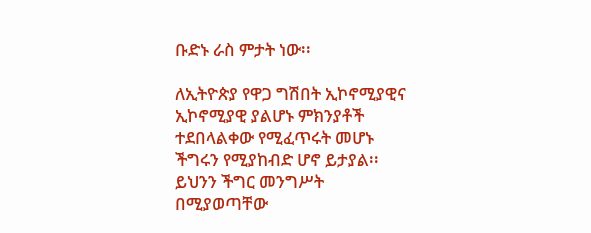ቡድኑ ራስ ምታት ነው፡፡

ለኢትዮጵያ የዋጋ ግሽበት ኢኮኖሚያዊና ኢኮኖሚያዊ ያልሆኑ ምክንያቶች ተደበላልቀው የሚፈጥሩት መሆኑ ችግሩን የሚያከብድ ሆኖ ይታያል፡፡ ይህንን ችግር መንግሥት በሚያወጣቸው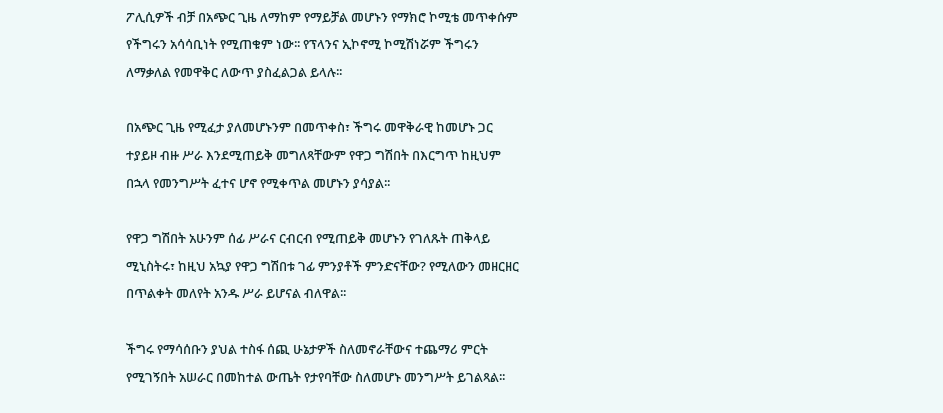ፖሊሲዎች ብቻ በአጭር ጊዜ ለማከም የማይቻል መሆኑን የማክሮ ኮሚቴ መጥቀሱም የችግሩን አሳሳቢነት የሚጠቁም ነው፡፡ የፕላንና ኢኮኖሚ ኮሚሽነሯም ችግሩን ለማቃለል የመዋቅር ለውጥ ያስፈልጋል ይላሉ፡፡

በአጭር ጊዜ የሚፈታ ያለመሆኑንም በመጥቀስ፣ ችግሩ መዋቅራዊ ከመሆኑ ጋር ተያይዞ ብዙ ሥራ እንደሚጠይቅ መግለጻቸውም የዋጋ ግሽበት በእርግጥ ከዚህም በኋላ የመንግሥት ፈተና ሆኖ የሚቀጥል መሆኑን ያሳያል፡፡

የዋጋ ግሽበት አሁንም ሰፊ ሥራና ርብርብ የሚጠይቅ መሆኑን የገለጹት ጠቅላይ ሚኒስትሩ፣ ከዚህ አኳያ የዋጋ ግሽበቱ ገፊ ምንያቶች ምንድናቸው? የሚለውን መዘርዘር በጥልቀት መለየት አንዱ ሥራ ይሆናል ብለዋል፡፡

ችግሩ የማሳሰቡን ያህል ተስፋ ሰጪ ሁኔታዎች ስለመኖራቸውና ተጨማሪ ምርት የሚገኝበት አሠራር በመከተል ውጤት የታየባቸው ስለመሆኑ መንግሥት ይገልጻል፡፡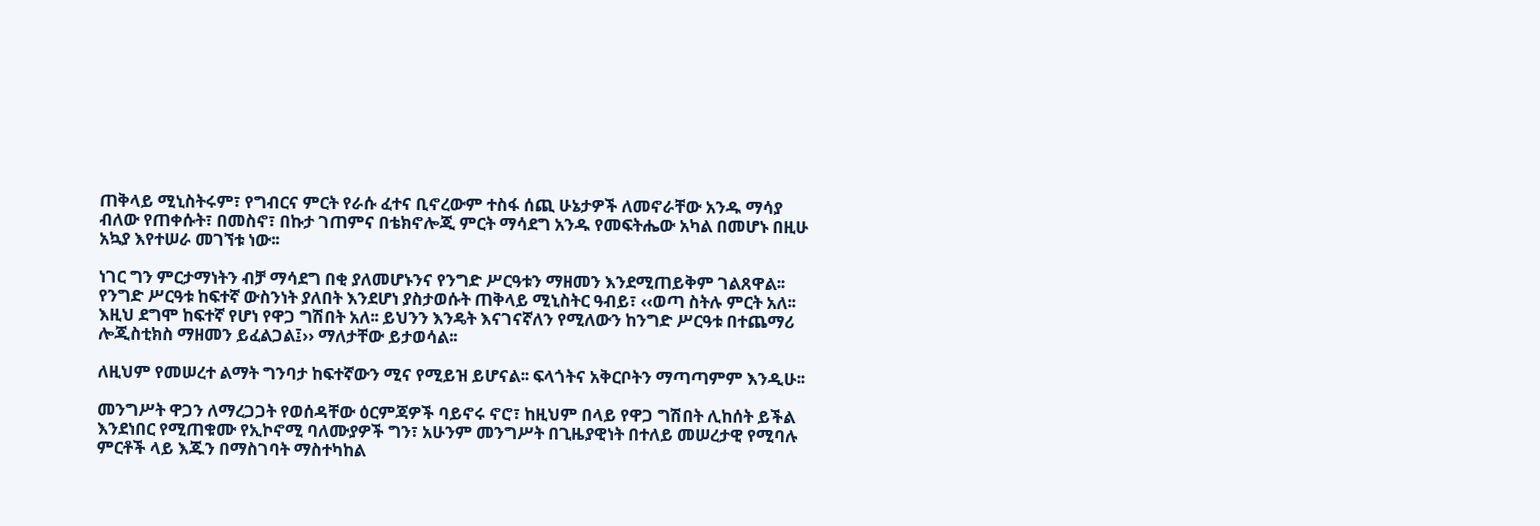ጠቅላይ ሚኒስትሩም፣ የግብርና ምርት የራሱ ፈተና ቢኖረውም ተስፋ ሰጪ ሁኔታዎች ለመኖራቸው አንዱ ማሳያ ብለው የጠቀሱት፣ በመስኖ፣ በኩታ ገጠምና በቴክኖሎጂ ምርት ማሳደግ አንዱ የመፍትሔው አካል በመሆኑ በዚሁ አኳያ እየተሠራ መገኘቱ ነው፡፡

ነገር ግን ምርታማነትን ብቻ ማሳደግ በቂ ያለመሆኑንና የንግድ ሥርዓቱን ማዘመን እንደሚጠይቅም ገልጸዋል፡፡ የንግድ ሥርዓቱ ከፍተኛ ውስንነት ያለበት እንደሆነ ያስታወሱት ጠቅላይ ሚኒስትር ዓብይ፣ ‹‹ወጣ ስትሉ ምርት አለ፡፡ እዚህ ደግሞ ከፍተኛ የሆነ የዋጋ ግሽበት አለ፡፡ ይህንን እንዴት እናገናኛለን የሚለውን ከንግድ ሥርዓቱ በተጨማሪ ሎጂስቲክስ ማዘመን ይፈልጋል፤›› ማለታቸው ይታወሳል፡፡

ለዚህም የመሠረተ ልማት ግንባታ ከፍተኛውን ሚና የሚይዝ ይሆናል፡፡ ፍላጎትና አቅርቦትን ማጣጣምም እንዲሁ፡፡

መንግሥት ዋጋን ለማረጋጋት የወሰዳቸው ዕርምጃዎች ባይኖሩ ኖሮ፣ ከዚህም በላይ የዋጋ ግሽበት ሊከሰት ይችል እንደነበር የሚጠቁሙ የኢኮኖሚ ባለሙያዎች ግን፣ አሁንም መንግሥት በጊዜያዊነት በተለይ መሠረታዊ የሚባሉ ምርቶች ላይ እጁን በማስገባት ማስተካከል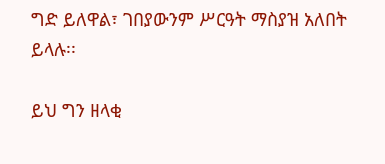ግድ ይለዋል፣ ገበያውንም ሥርዓት ማስያዝ አለበት ይላሉ፡፡

ይህ ግን ዘላቂ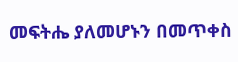መፍትሔ ያለመሆኑን በመጥቀስ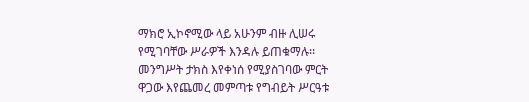ማክሮ ኢኮኖሚው ላይ አሁንም ብዙ ሊሠሩ የሚገባቸው ሥራዎች እንዳሉ ይጠቁማሉ፡፡ መንግሥት ታክስ እየቀነሰ የሚያስገባው ምርት ዋጋው እየጨመረ መምጣቱ የግብይት ሥርዓቱ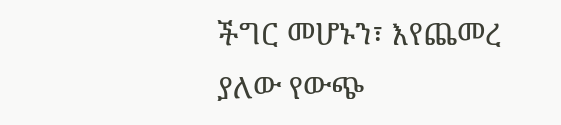ችግር መሆኑን፣ እየጨመረ ያለው የውጭ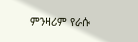ምንዛሪም የራሱ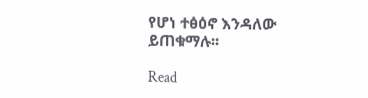የሆነ ተፅዕኖ እንዳለው ይጠቁማሉ፡፡

Read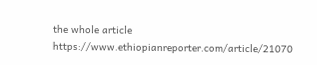the whole article https://www.ethiopianreporter.com/article/21070